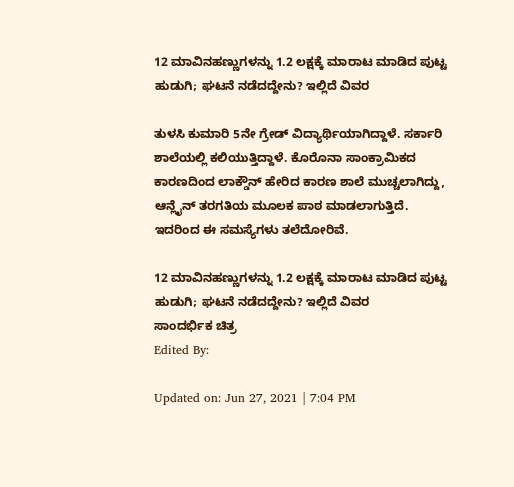12 ಮಾವಿನಹಣ್ಣುಗಳನ್ನು 1.2 ಲಕ್ಷಕ್ಕೆ ಮಾರಾಟ ಮಾಡಿದ ಪುಟ್ಟ ಹುಡುಗಿ; ಘಟನೆ ನಡೆದದ್ದೇನು? ಇಲ್ಲಿದೆ ವಿವರ

ತುಳಸಿ ಕುಮಾರಿ 5ನೇ ಗ್ರೇಡ್ ವಿದ್ಯಾರ್ಥಿಯಾಗಿದ್ದಾಳೆ. ಸರ್ಕಾರಿ ಶಾಲೆಯಲ್ಲಿ ಕಲಿಯುತ್ತಿದ್ದಾಳೆ. ಕೊರೊನಾ ಸಾಂಕ್ರಾಮಿಕದ ಕಾರಣದಿಂದ ಲಾಕ್ಡೌನ್ ಹೇರಿದ ಕಾರಣ ಶಾಲೆ ಮುಚ್ಚಲಾಗಿದ್ದು, ಆನ್ಲೈನ್ ತರಗತಿಯ ಮೂಲಕ ಪಾಠ ಮಾಡಲಾಗುತ್ತಿದೆ. ಇದರಿಂದ ಈ ಸಮಸ್ಯೆಗಳು ತಲೆದೋರಿವೆ.

12 ಮಾವಿನಹಣ್ಣುಗಳನ್ನು 1.2 ಲಕ್ಷಕ್ಕೆ ಮಾರಾಟ ಮಾಡಿದ ಪುಟ್ಟ ಹುಡುಗಿ; ಘಟನೆ ನಡೆದದ್ದೇನು? ಇಲ್ಲಿದೆ ವಿವರ
ಸಾಂದರ್ಭಿಕ ಚಿತ್ರ
Edited By:

Updated on: Jun 27, 2021 | 7:04 PM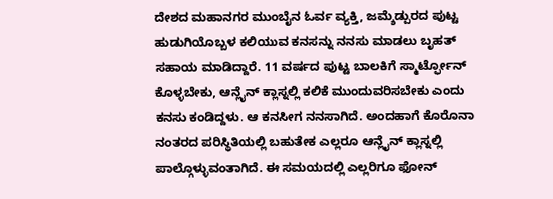ದೇಶದ ಮಹಾನಗರ ಮುಂಬೈನ ಓರ್ವ ವ್ಯಕ್ತಿ, ಜಮ್ಶೆಡ್ಪುರದ ಪುಟ್ಟ ಹುಡುಗಿಯೊಬ್ಬಳ ಕಲಿಯುವ ಕನಸನ್ನು ನನಸು ಮಾಡಲು ಬೃಹತ್ ಸಹಾಯ ಮಾಡಿದ್ದಾರೆ. 11 ವರ್ಷದ ಪುಟ್ಟ ಬಾಲಕಿಗೆ ಸ್ಮಾರ್ಟ್ಫೋನ್ ಕೊಳ್ಳಬೇಕು, ಆನ್ಲೈನ್ ಕ್ಲಾಸ್ನಲ್ಲಿ ಕಲಿಕೆ ಮುಂದುವರಿಸಬೇಕು ಎಂದು ಕನಸು ಕಂಡಿದ್ದಳು. ಆ ಕನಸೀಗ ನನಸಾಗಿದೆ. ಅಂದಹಾಗೆ ಕೊರೊನಾ ನಂತರದ ಪರಿಸ್ಥಿತಿಯಲ್ಲಿ ಬಹುತೇಕ ಎಲ್ಲರೂ ಆನ್ಲೈನ್ ಕ್ಲಾಸ್ನಲ್ಲಿ ಪಾಲ್ಗೊಳ್ಳುವಂತಾಗಿದೆ. ಈ ಸಮಯದಲ್ಲಿ ಎಲ್ಲರಿಗೂ ಫೋನ್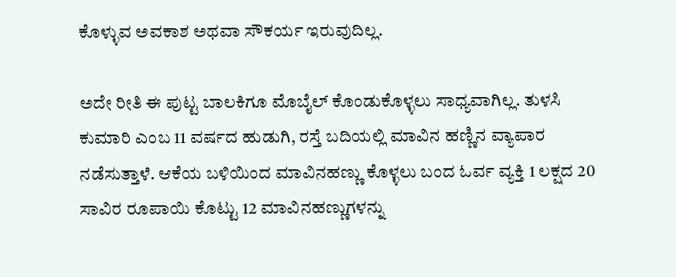ಕೊಳ್ಳುವ ಅವಕಾಶ ಅಥವಾ ಸೌಕರ್ಯ ಇರುವುದಿಲ್ಲ.

ಅದೇ ರೀತಿ ಈ ಪುಟ್ಟ ಬಾಲಕಿಗೂ ಮೊಬೈಲ್ ಕೊಂಡುಕೊಳ್ಳಲು ಸಾಧ್ಯವಾಗಿಲ್ಲ. ತುಳಸಿ ಕುಮಾರಿ ಎಂಬ 11 ವರ್ಷದ ಹುಡುಗಿ, ರಸ್ತೆ ಬದಿಯಲ್ಲಿ ಮಾವಿನ ಹಣ್ಣಿನ ವ್ಯಾಪಾರ ನಡೆಸುತ್ತಾಳೆ. ಆಕೆಯ ಬಳಿಯಿಂದ ಮಾವಿನಹಣ್ಣು ಕೊಳ್ಳಲು ಬಂದ ಓರ್ವ ವ್ಯಕ್ತಿ 1 ಲಕ್ಷದ 20 ಸಾವಿರ ರೂಪಾಯಿ ಕೊಟ್ಟು 12 ಮಾವಿನಹಣ್ಣುಗಳನ್ನು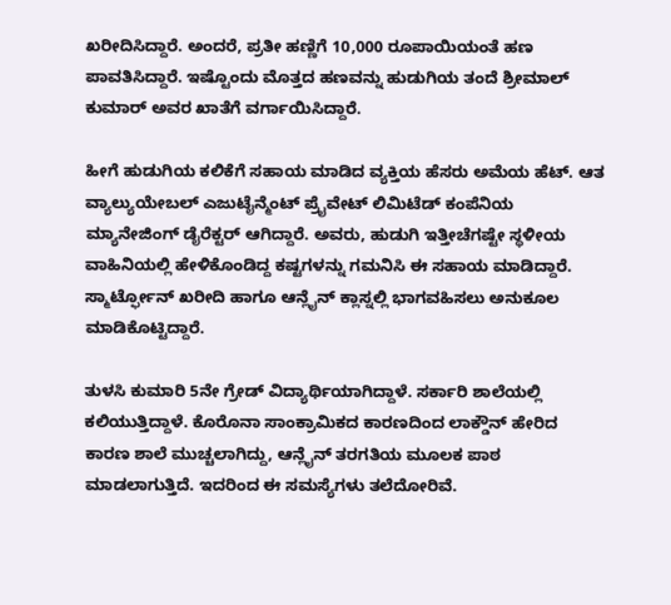ಖರೀದಿಸಿದ್ದಾರೆ. ಅಂದರೆ, ಪ್ರತೀ ಹಣ್ಣಿಗೆ 10,000 ರೂಪಾಯಿಯಂತೆ ಹಣ ಪಾವತಿಸಿದ್ದಾರೆ. ಇಷ್ಟೊಂದು ಮೊತ್ತದ ಹಣವನ್ನು ಹುಡುಗಿಯ ತಂದೆ ಶ್ರೀಮಾಲ್ ಕುಮಾರ್ ಅವರ ಖಾತೆಗೆ ವರ್ಗಾಯಿಸಿದ್ದಾರೆ.

ಹೀಗೆ ಹುಡುಗಿಯ ಕಲಿಕೆಗೆ ಸಹಾಯ ಮಾಡಿದ ವ್ಯಕ್ತಿಯ ಹೆಸರು ಅಮೆಯ ಹೆಟ್. ಆತ ವ್ಯಾಲ್ಯುಯೇಬಲ್ ಎಜುಟೈನ್ಮೆಂಟ್ ಪ್ರೈವೇಟ್ ಲಿಮಿಟೆಡ್ ಕಂಪೆನಿಯ ಮ್ಯಾನೇಜಿಂಗ್ ಡೈರೆಕ್ಟರ್ ಆಗಿದ್ದಾರೆ. ಅವರು, ಹುಡುಗಿ ಇತ್ತೀಚೆಗಷ್ಟೇ ಸ್ಥಳೀಯ ವಾಹಿನಿಯಲ್ಲಿ ಹೇಳಿಕೊಂಡಿದ್ದ ಕಷ್ಟಗಳನ್ನು ಗಮನಿಸಿ ಈ ಸಹಾಯ ಮಾಡಿದ್ದಾರೆ. ಸ್ಮಾರ್ಟ್ಫೋನ್ ಖರೀದಿ ಹಾಗೂ ಆನ್ಲೈನ್ ಕ್ಲಾಸ್ನಲ್ಲಿ ಭಾಗವಹಿಸಲು ಅನುಕೂಲ ಮಾಡಿಕೊಟ್ಟಿದ್ದಾರೆ.

ತುಳಸಿ ಕುಮಾರಿ 5ನೇ ಗ್ರೇಡ್ ವಿದ್ಯಾರ್ಥಿಯಾಗಿದ್ದಾಳೆ. ಸರ್ಕಾರಿ ಶಾಲೆಯಲ್ಲಿ ಕಲಿಯುತ್ತಿದ್ದಾಳೆ. ಕೊರೊನಾ ಸಾಂಕ್ರಾಮಿಕದ ಕಾರಣದಿಂದ ಲಾಕ್ಡೌನ್ ಹೇರಿದ ಕಾರಣ ಶಾಲೆ ಮುಚ್ಚಲಾಗಿದ್ದು, ಆನ್ಲೈನ್ ತರಗತಿಯ ಮೂಲಕ ಪಾಠ ಮಾಡಲಾಗುತ್ತಿದೆ. ಇದರಿಂದ ಈ ಸಮಸ್ಯೆಗಳು ತಲೆದೋರಿವೆ.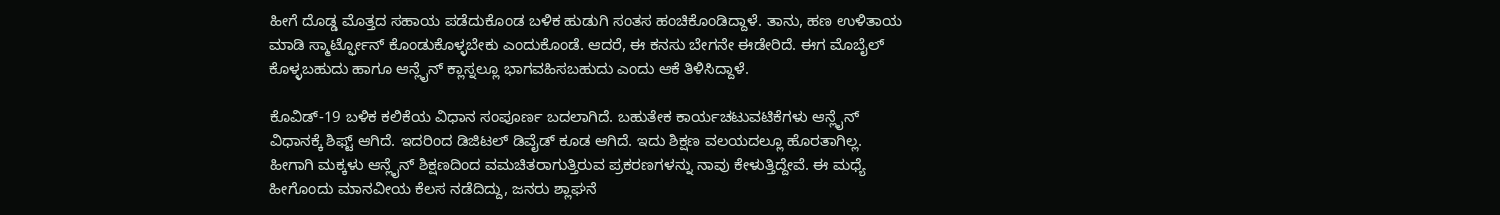ಹೀಗೆ ದೊಡ್ಡ ಮೊತ್ತದ ಸಹಾಯ ಪಡೆದುಕೊಂಡ ಬಳಿಕ ಹುಡುಗಿ ಸಂತಸ ಹಂಚಿಕೊಂಡಿದ್ದಾಳೆ. ತಾನು, ಹಣ ಉಳಿತಾಯ ಮಾಡಿ ಸ್ಮಾರ್ಟ್ಫೋನ್ ಕೊಂಡುಕೊಳ್ಳಬೇಕು ಎಂದುಕೊಂಡೆ. ಆದರೆ, ಈ ಕನಸು ಬೇಗನೇ ಈಡೇರಿದೆ. ಈಗ ಮೊಬೈಲ್ ಕೊಳ್ಳಬಹುದು ಹಾಗೂ ಆನ್ಲೈನ್ ಕ್ಲಾಸ್ನಲ್ಲೂ ಭಾಗವಹಿಸಬಹುದು ಎಂದು ಆಕೆ ತಿಳಿಸಿದ್ದಾಳೆ.

ಕೊವಿಡ್-19 ಬಳಿಕ ಕಲಿಕೆಯ ವಿಧಾನ ಸಂಪೂರ್ಣ ಬದಲಾಗಿದೆ. ಬಹುತೇಕ ಕಾರ್ಯಚಟುವಟಿಕೆಗಳು ಆನ್ಲೈನ್ ವಿಧಾನಕ್ಕೆ ಶಿಫ್ಟ್ ಆಗಿದೆ. ಇದರಿಂದ ಡಿಜಿಟಲ್ ಡಿವೈಡ್ ಕೂಡ ಆಗಿದೆ. ಇದು ಶಿಕ್ಷಣ ವಲಯದಲ್ಲೂ ಹೊರತಾಗಿಲ್ಲ. ಹೀಗಾಗಿ ಮಕ್ಕಳು ಆನ್ಲೈನ್ ಶಿಕ್ಷಣದಿಂದ ವಮಚಿತರಾಗುತ್ತಿರುವ ಪ್ರಕರಣಗಳನ್ನು ನಾವು ಕೇಳುತ್ತಿದ್ದೇವೆ. ಈ ಮಧ್ಯೆ ಹೀಗೊಂದು ಮಾನವೀಯ ಕೆಲಸ ನಡೆದಿದ್ದು, ಜನರು ಶ್ಲಾಘನೆ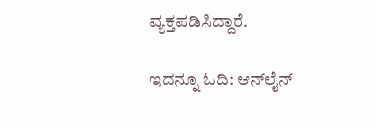ವ್ಯಕ್ತಪಡಿಸಿದ್ದಾರೆ.

ಇದನ್ನೂ ಓದಿ: ಆನ್‌ಲೈನ್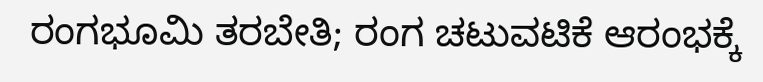ರಂಗಭೂಮಿ ತರಬೇತಿ; ರಂಗ ಚಟುವಟಿಕೆ ಆರಂಭಕ್ಕೆ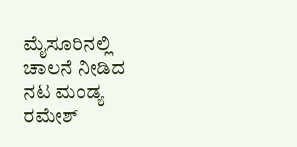ಮೈಸೂರಿನಲ್ಲಿ ಚಾಲನೆ ನೀಡಿದ ನಟ ಮಂಡ್ಯ ರಮೇಶ್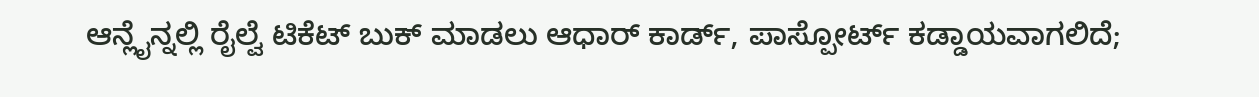ಆನ್ಲೈನ್ನಲ್ಲಿ ರೈಲ್ವೆ ಟಿಕೆಟ್ ಬುಕ್ ಮಾಡಲು ಆಧಾರ್ ಕಾರ್ಡ್, ಪಾಸ್ಪೋರ್ಟ್ ಕಡ್ಡಾಯವಾಗಲಿದೆ;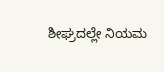ಶೀಘ್ರದಲ್ಲೇ ನಿಯಮ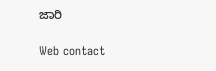ಜಾರಿ

Web contact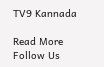TV9 Kannada

Read More
Follow Us